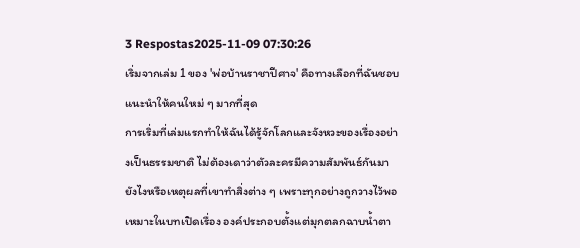3 Respostas2025-11-09 07:30:26
เริ่มจากเล่ม 1 ของ 'พ่อบ้านราชาปีศาจ' คือทางเลือกที่ฉันชอบแนะนำให้คนใหม่ ๆ มากที่สุด
การเริ่มที่เล่มแรกทำให้ฉันได้รู้จักโลกและจังหวะของเรื่องอย่างเป็นธรรมชาติ ไม่ต้องเดาว่าตัวละครมีความสัมพันธ์กันมายังไงหรือเหตุผลที่เขาทำสิ่งต่าง ๆ เพราะทุกอย่างถูกวางไว้พอเหมาะในบทเปิดเรื่อง องค์ประกอบตั้งแต่มุกตลกฉาบน้ำตา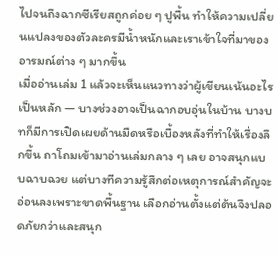ไปจนถึงฉากซีเรียสถูกค่อย ๆ ปูพื้น ทำให้ความเปลี่ยนแปลงของตัวละครมีน้ำหนักและเราเข้าใจที่มาของอารมณ์ต่าง ๆ มากขึ้น
เมื่ออ่านเล่ม 1 แล้วจะเห็นแนวทางว่าผู้เขียนเน้นอะไรเป็นหลัก — บางช่วงอาจเป็นฉากอบอุ่นในบ้าน บางบทก็มีการเปิดเผยด้านมืดหรือเบื้องหลังที่ทำให้เรื่องลึกขึ้น ถาโถมเข้ามาอ่านเล่มกลาง ๆ เลย อาจสนุกแบบฉาบฉวย แต่บางทีความรู้สึกต่อเหตุการณ์สำคัญจะอ่อนลงเพราะขาดพื้นฐาน เลือกอ่านตั้งแต่ต้นจึงปลอดภัยกว่าและสนุก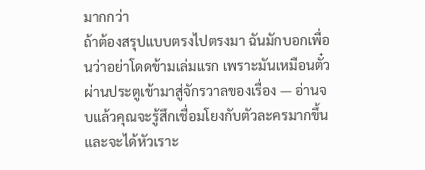มากกว่า
ถ้าต้องสรุปแบบตรงไปตรงมา ฉันมักบอกเพื่อนว่าอย่าโดดข้ามเล่มแรก เพราะมันเหมือนตั๋วผ่านประตูเข้ามาสู่จักรวาลของเรื่อง — อ่านจบแล้วคุณจะรู้สึกเชื่อมโยงกับตัวละครมากขึ้น และจะได้หัวเราะ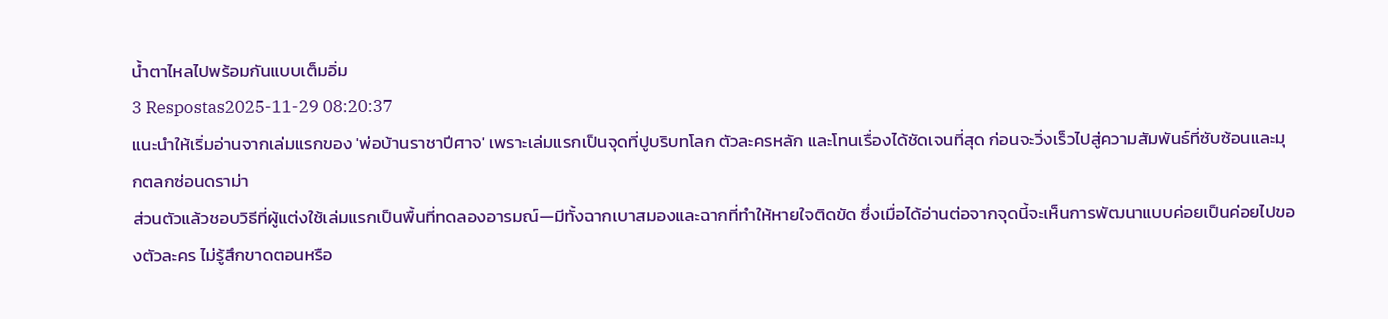น้ำตาไหลไปพร้อมกันแบบเต็มอิ่ม
3 Respostas2025-11-29 08:20:37
แนะนำให้เริ่มอ่านจากเล่มแรกของ 'พ่อบ้านราชาปีศาจ' เพราะเล่มแรกเป็นจุดที่ปูบริบทโลก ตัวละครหลัก และโทนเรื่องได้ชัดเจนที่สุด ก่อนจะวิ่งเร็วไปสู่ความสัมพันธ์ที่ซับซ้อนและมุกตลกซ่อนดราม่า
ส่วนตัวแล้วชอบวิธีที่ผู้แต่งใช้เล่มแรกเป็นพื้นที่ทดลองอารมณ์—มีทั้งฉากเบาสมองและฉากที่ทำให้หายใจติดขัด ซึ่งเมื่อได้อ่านต่อจากจุดนี้จะเห็นการพัฒนาแบบค่อยเป็นค่อยไปของตัวละคร ไม่รู้สึกขาดตอนหรือ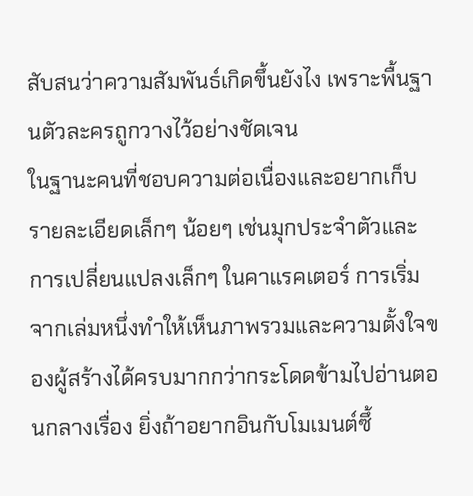สับสนว่าความสัมพันธ์เกิดขึ้นยังไง เพราะพื้นฐานตัวละครถูกวางไว้อย่างชัดเจน
ในฐานะคนที่ชอบความต่อเนื่องและอยากเก็บรายละเอียดเล็กๆ น้อยๆ เช่นมุกประจำตัวและการเปลี่ยนแปลงเล็กๆ ในคาแรคเตอร์ การเริ่มจากเล่มหนึ่งทำให้เห็นภาพรวมและความตั้งใจของผู้สร้างได้ครบมากกว่ากระโดดข้ามไปอ่านตอนกลางเรื่อง ยิ่งถ้าอยากอินกับโมเมนต์ซึ้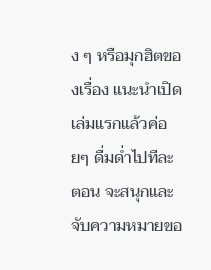ง ๆ หรือมุกฮิตของเรื่อง แนะนำเปิดเล่มแรกแล้วค่อยๆ ดื่มด่ำไปทีละตอน จะสนุกและจับความหมายขอ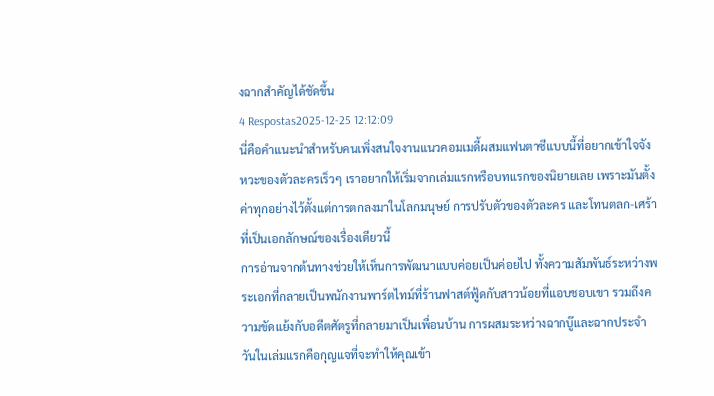งฉากสำคัญได้ชัดขึ้น
4 Respostas2025-12-25 12:12:09
นี่คือคำแนะนำสำหรับคนเพิ่งสนใจงานแนวคอมเมดี้ผสมแฟนตาซีแบบนี้ที่อยากเข้าใจจังหวะของตัวละครเร็วๆ เราอยากให้เริ่มจากเล่มแรกหรือบทแรกของนิยายเลย เพราะมันตั้งค่าทุกอย่างไว้ตั้งแต่การตกลงมาในโลกมนุษย์ การปรับตัวของตัวละคร และโทนตลก-เศร้าที่เป็นเอกลักษณ์ของเรื่องเดียวนี้
การอ่านจากต้นทางช่วยให้เห็นการพัฒนาแบบค่อยเป็นค่อยไป ทั้งความสัมพันธ์ระหว่างพระเอกที่กลายเป็นพนักงานพาร์ตไทม์ที่ร้านฟาสต์ฟู้ดกับสาวน้อยที่แอบชอบเขา รวมถึงความขัดแย้งกับอดีตศัตรูที่กลายมาเป็นเพื่อนบ้าน การผสมระหว่างฉากบู๊และฉากประจำวันในเล่มแรกคือกุญแจที่จะทำให้คุณเข้า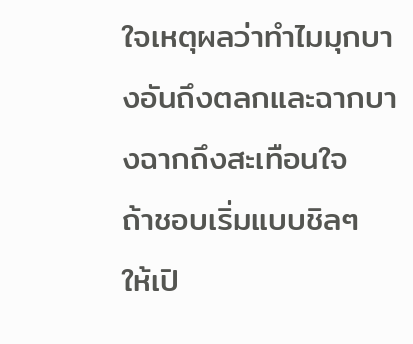ใจเหตุผลว่าทำไมมุกบางอันถึงตลกและฉากบางฉากถึงสะเทือนใจ
ถ้าชอบเริ่มแบบชิลๆ ให้เปิ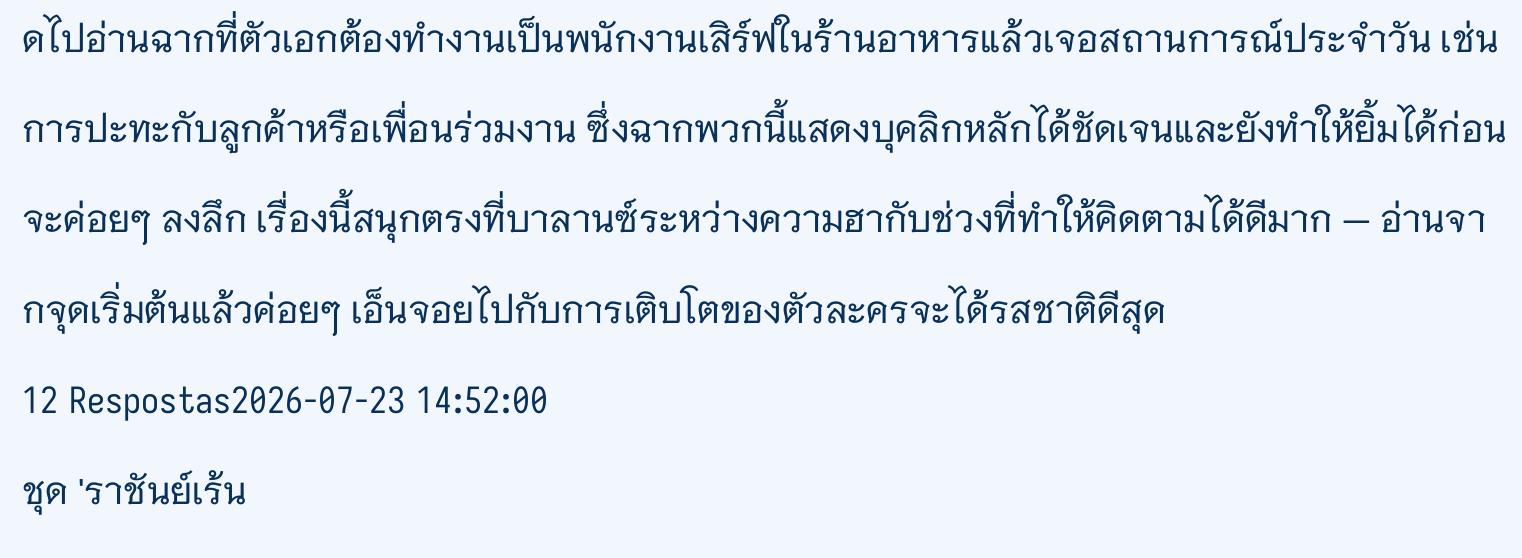ดไปอ่านฉากที่ตัวเอกต้องทำงานเป็นพนักงานเสิร์ฟในร้านอาหารแล้วเจอสถานการณ์ประจำวัน เช่น การปะทะกับลูกค้าหรือเพื่อนร่วมงาน ซึ่งฉากพวกนี้แสดงบุคลิกหลักได้ชัดเจนและยังทำให้ยิ้มได้ก่อนจะค่อยๆ ลงลึก เรื่องนี้สนุกตรงที่บาลานซ์ระหว่างความฮากับช่วงที่ทำให้คิดตามได้ดีมาก — อ่านจากจุดเริ่มต้นแล้วค่อยๆ เอ็นจอยไปกับการเติบโตของตัวละครจะได้รสชาติดีสุด
12 Respostas2026-07-23 14:52:00
ชุด 'ราชันย์เร้น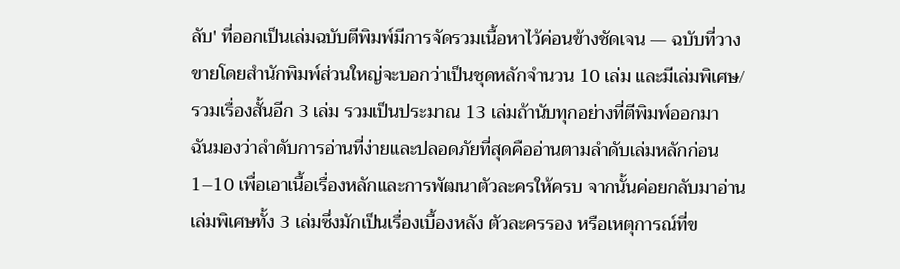ลับ' ที่ออกเป็นเล่มฉบับตีพิมพ์มีการจัดรวมเนื้อหาไว้ค่อนข้างชัดเจน — ฉบับที่วางขายโดยสำนักพิมพ์ส่วนใหญ่จะบอกว่าเป็นชุดหลักจำนวน 10 เล่ม และมีเล่มพิเศษ/รวมเรื่องสั้นอีก 3 เล่ม รวมเป็นประมาณ 13 เล่มถ้านับทุกอย่างที่ตีพิมพ์ออกมา
ฉันมองว่าลำดับการอ่านที่ง่ายและปลอดภัยที่สุดคืออ่านตามลำดับเล่มหลักก่อน 1–10 เพื่อเอาเนื้อเรื่องหลักและการพัฒนาตัวละครให้ครบ จากนั้นค่อยกลับมาอ่านเล่มพิเศษทั้ง 3 เล่มซึ่งมักเป็นเรื่องเบื้องหลัง ตัวละครรอง หรือเหตุการณ์ที่ข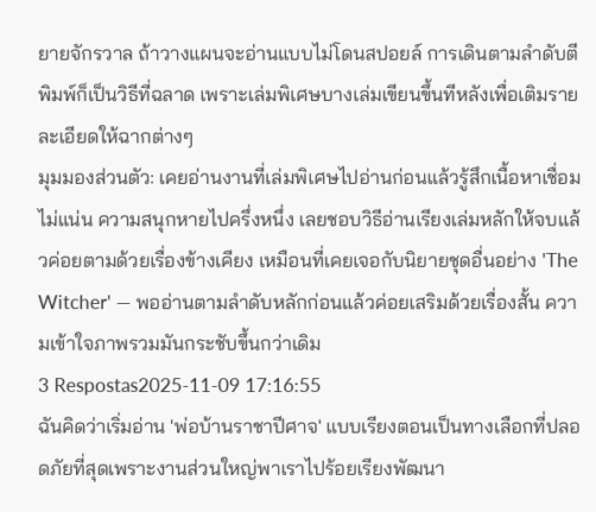ยายจักรวาล ถ้าวางแผนจะอ่านแบบไม่โดนสปอยล์ การเดินตามลำดับตีพิมพ์ก็เป็นวิธีที่ฉลาด เพราะเล่มพิเศษบางเล่มเขียนขึ้นทีหลังเพื่อเติมรายละเอียดให้ฉากต่างๆ
มุมมองส่วนตัว: เคยอ่านงานที่เล่มพิเศษไปอ่านก่อนแล้วรู้สึกเนื้อหาเชื่อมไม่แน่น ความสนุกหายไปครึ่งหนึ่ง เลยชอบวิธีอ่านเรียงเล่มหลักให้จบแล้วค่อยตามด้วยเรื่องข้างเคียง เหมือนที่เคยเจอกับนิยายชุดอื่นอย่าง 'The Witcher' — พออ่านตามลำดับหลักก่อนแล้วค่อยเสริมด้วยเรื่องสั้น ความเข้าใจภาพรวมมันกระชับขึ้นกว่าเดิม
3 Respostas2025-11-09 17:16:55
ฉันคิดว่าเริ่มอ่าน 'พ่อบ้านราชาปีศาจ' แบบเรียงตอนเป็นทางเลือกที่ปลอดภัยที่สุดเพราะงานส่วนใหญ่พาเราไปร้อยเรียงพัฒนา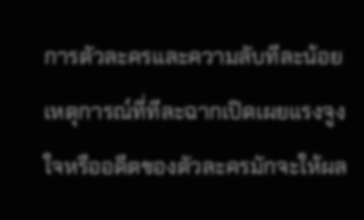การตัวละครและความลับทีละน้อย เหตุการณ์ที่ทีละฉากเปิดเผยแรงจูงใจหรืออดีตของตัวละครมักจะให้ผล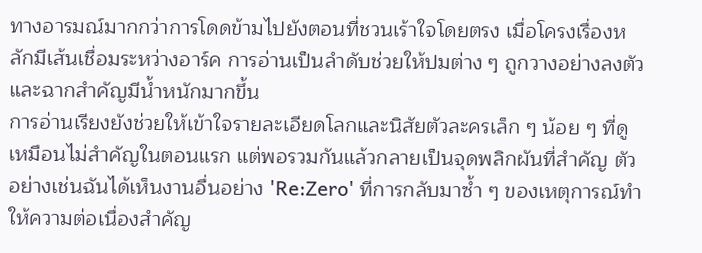ทางอารมณ์มากกว่าการโดดข้ามไปยังตอนที่ชวนเร้าใจโดยตรง เมื่อโครงเรื่องหลักมีเส้นเชื่อมระหว่างอาร์ค การอ่านเป็นลำดับช่วยให้ปมต่าง ๆ ถูกวางอย่างลงตัวและฉากสำคัญมีน้ำหนักมากขึ้น
การอ่านเรียงยังช่วยให้เข้าใจรายละเอียดโลกและนิสัยตัวละครเล็ก ๆ น้อย ๆ ที่ดูเหมือนไม่สำคัญในตอนแรก แต่พอรวมกันแล้วกลายเป็นจุดพลิกผันที่สำคัญ ตัวอย่างเช่นฉันได้เห็นงานอื่นอย่าง 'Re:Zero' ที่การกลับมาซ้ำ ๆ ของเหตุการณ์ทำให้ความต่อเนื่องสำคัญ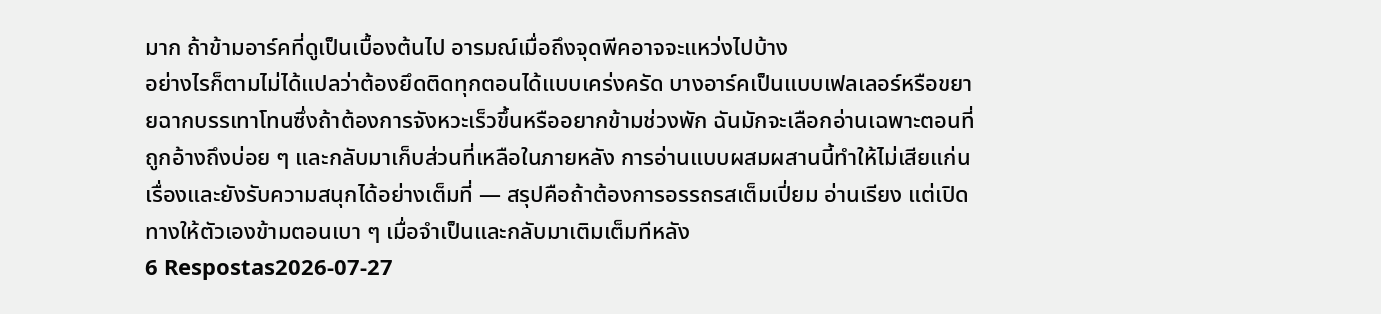มาก ถ้าข้ามอาร์คที่ดูเป็นเบื้องต้นไป อารมณ์เมื่อถึงจุดพีคอาจจะแหว่งไปบ้าง
อย่างไรก็ตามไม่ได้แปลว่าต้องยึดติดทุกตอนได้แบบเคร่งครัด บางอาร์คเป็นแบบเฟลเลอร์หรือขยายฉากบรรเทาโทนซึ่งถ้าต้องการจังหวะเร็วขึ้นหรืออยากข้ามช่วงพัก ฉันมักจะเลือกอ่านเฉพาะตอนที่ถูกอ้างถึงบ่อย ๆ และกลับมาเก็บส่วนที่เหลือในภายหลัง การอ่านแบบผสมผสานนี้ทำให้ไม่เสียแก่นเรื่องและยังรับความสนุกได้อย่างเต็มที่ — สรุปคือถ้าต้องการอรรถรสเต็มเปี่ยม อ่านเรียง แต่เปิดทางให้ตัวเองข้ามตอนเบา ๆ เมื่อจำเป็นและกลับมาเติมเต็มทีหลัง
6 Respostas2026-07-27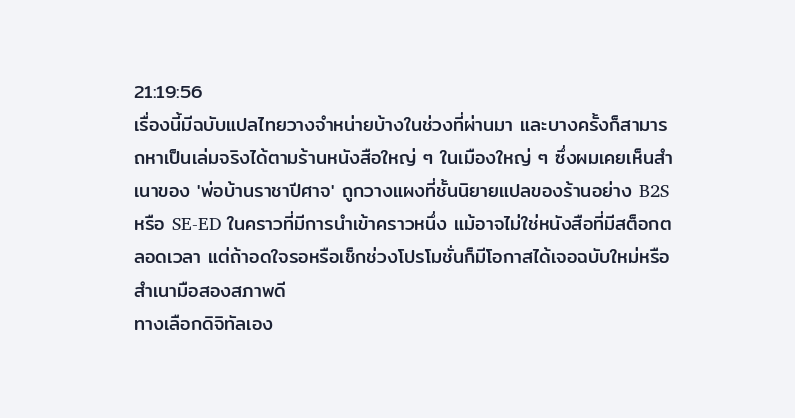21:19:56
เรื่องนี้มีฉบับแปลไทยวางจำหน่ายบ้างในช่วงที่ผ่านมา และบางครั้งก็สามารถหาเป็นเล่มจริงได้ตามร้านหนังสือใหญ่ ๆ ในเมืองใหญ่ ๆ ซึ่งผมเคยเห็นสำเนาของ 'พ่อบ้านราชาปีศาจ' ถูกวางแผงที่ชั้นนิยายแปลของร้านอย่าง B2S หรือ SE-ED ในคราวที่มีการนำเข้าคราวหนึ่ง แม้อาจไม่ใช่หนังสือที่มีสต็อกตลอดเวลา แต่ถ้าอดใจรอหรือเช็กช่วงโปรโมชั่นก็มีโอกาสได้เจอฉบับใหม่หรือสำเนามือสองสภาพดี
ทางเลือกดิจิทัลเอง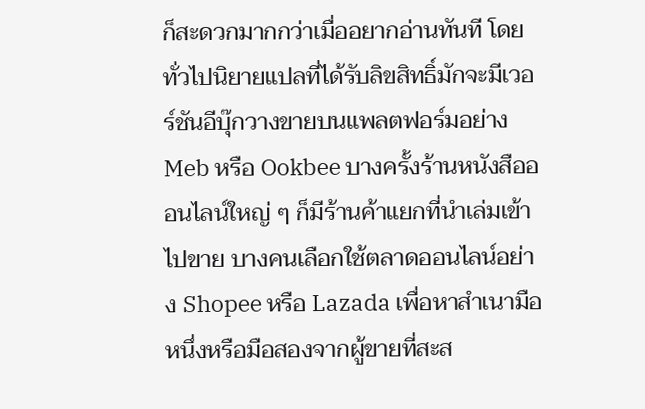ก็สะดวกมากกว่าเมื่ออยากอ่านทันที โดยทั่วไปนิยายแปลที่ได้รับลิขสิทธิ์มักจะมีเวอร์ชันอีบุ๊กวางขายบนแพลตฟอร์มอย่าง Meb หรือ Ookbee บางครั้งร้านหนังสือออนไลน์ใหญ่ ๆ ก็มีร้านค้าแยกที่นำเล่มเข้าไปขาย บางคนเลือกใช้ตลาดออนไลน์อย่าง Shopee หรือ Lazada เพื่อหาสำเนามือหนึ่งหรือมือสองจากผู้ขายที่สะส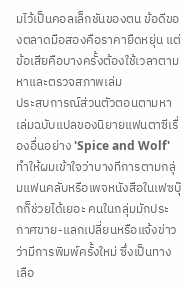มไว้เป็นคอลเล็กชันของตน ข้อดีของตลาดมือสองคือราคายืดหยุ่น แต่ข้อเสียคือบางครั้งต้องใช้เวลาตามหาและตรวจสภาพเล่ม
ประสบการณ์ส่วนตัวตอนตามหาเล่มฉบับแปลของนิยายแฟนตาซีเรื่องอื่นอย่าง 'Spice and Wolf' ทำให้ผมเข้าใจว่าบางทีการตามกลุ่มแฟนคลับหรือเพจหนังสือในเฟซบุ๊กก็ช่วยได้เยอะ คนในกลุ่มมักประกาศขาย-แลกเปลี่ยนหรือแจ้งข่าวว่ามีการพิมพ์ครั้งใหม่ ซึ่งเป็นทางเลือ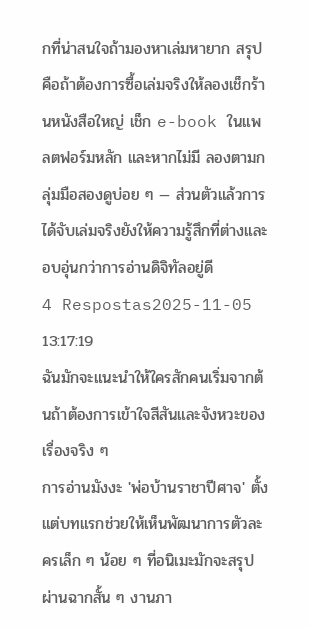กที่น่าสนใจถ้ามองหาเล่มหายาก สรุปคือถ้าต้องการซื้อเล่มจริงให้ลองเช็กร้านหนังสือใหญ่ เช็ก e-book ในแพลตฟอร์มหลัก และหากไม่มี ลองตามกลุ่มมือสองดูบ่อย ๆ — ส่วนตัวแล้วการได้จับเล่มจริงยังให้ความรู้สึกที่ต่างและอบอุ่นกว่าการอ่านดิจิทัลอยู่ดี
4 Respostas2025-11-05 13:17:19
ฉันมักจะแนะนำให้ใครสักคนเริ่มจากต้นถ้าต้องการเข้าใจสีสันและจังหวะของเรื่องจริง ๆ
การอ่านมังงะ 'พ่อบ้านราชาปีศาจ' ตั้งแต่บทแรกช่วยให้เห็นพัฒนาการตัวละครเล็ก ๆ น้อย ๆ ที่อนิเมะมักจะสรุปผ่านฉากสั้น ๆ งานภา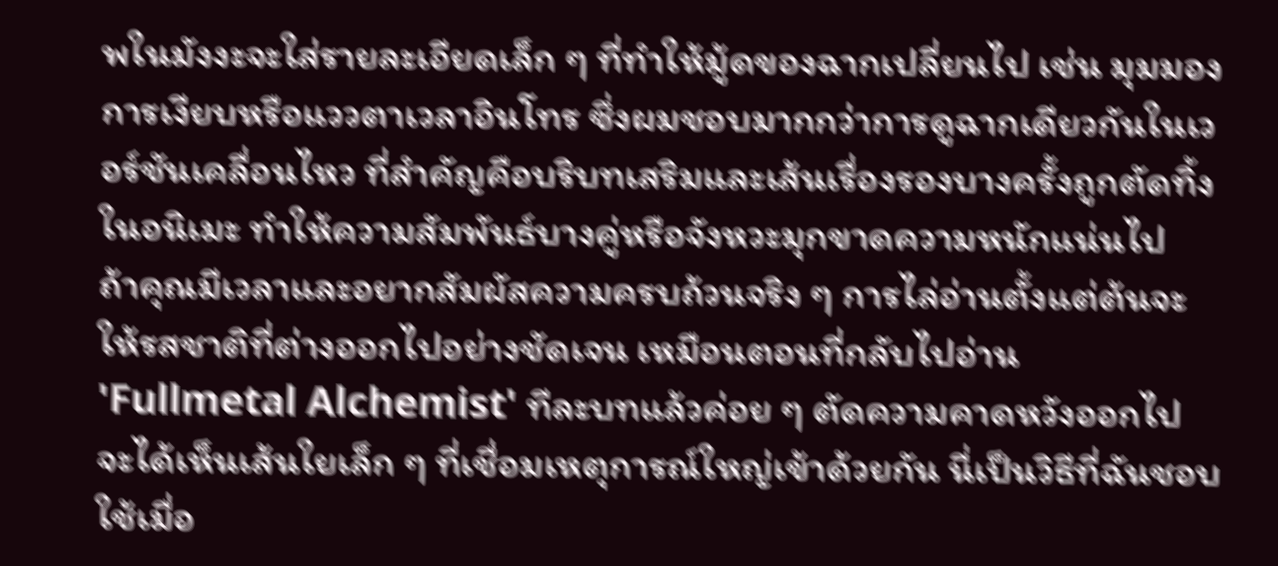พในมังงะจะใส่รายละเอียดเล็ก ๆ ที่ทำให้มู้ดของฉากเปลี่ยนไป เช่น มุมมองการเงียบหรือแววตาเวลาอินโทร ซึ่งผมชอบมากกว่าการดูฉากเดียวกันในเวอร์ชันเคลื่อนไหว ที่สำคัญคือบริบทเสริมและเส้นเรื่องรองบางครั้งถูกตัดทิ้งในอนิเมะ ทำให้ความสัมพันธ์บางคู่หรือจังหวะมุกขาดความหนักแน่นไป
ถ้าคุณมีเวลาและอยากสัมผัสความครบถ้วนจริง ๆ การไล่อ่านตั้งแต่ต้นจะให้รสชาติที่ต่างออกไปอย่างชัดเจน เหมือนตอนที่กลับไปอ่าน 'Fullmetal Alchemist' ทีละบทแล้วค่อย ๆ ตัดความคาดหวังออกไป จะได้เห็นเส้นใยเล็ก ๆ ที่เชื่อมเหตุการณ์ใหญ่เข้าด้วยกัน นี่เป็นวิธีที่ฉันชอบใช้เมื่อ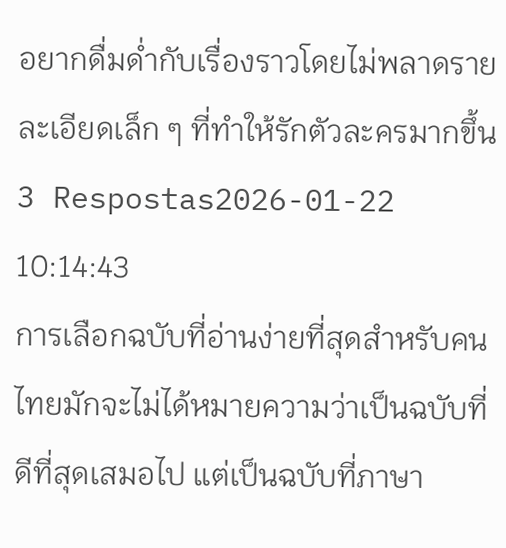อยากดื่มด่ำกับเรื่องราวโดยไม่พลาดรายละเอียดเล็ก ๆ ที่ทำให้รักตัวละครมากขึ้น
3 Respostas2026-01-22 10:14:43
การเลือกฉบับที่อ่านง่ายที่สุดสำหรับคนไทยมักจะไม่ได้หมายความว่าเป็นฉบับที่ดีที่สุดเสมอไป แต่เป็นฉบับที่ภาษา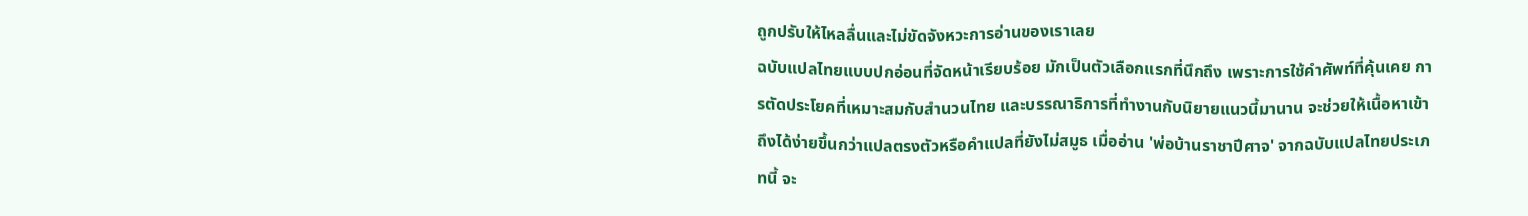ถูกปรับให้ไหลลื่นและไม่ขัดจังหวะการอ่านของเราเลย
ฉบับแปลไทยแบบปกอ่อนที่จัดหน้าเรียบร้อย มักเป็นตัวเลือกแรกที่นึกถึง เพราะการใช้คำศัพท์ที่คุ้นเคย การตัดประโยคที่เหมาะสมกับสำนวนไทย และบรรณาธิการที่ทำงานกับนิยายแนวนี้มานาน จะช่วยให้เนื้อหาเข้าถึงได้ง่ายขึ้นกว่าแปลตรงตัวหรือคำแปลที่ยังไม่สมูธ เมื่ออ่าน 'พ่อบ้านราชาปีศาจ' จากฉบับแปลไทยประเภทนี้ จะ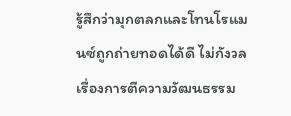รู้สึกว่ามุกตลกและโทนโรแมนซ์ถูกถ่ายทอดได้ดี ไม่กังวลเรื่องการตีความวัฒนธรรม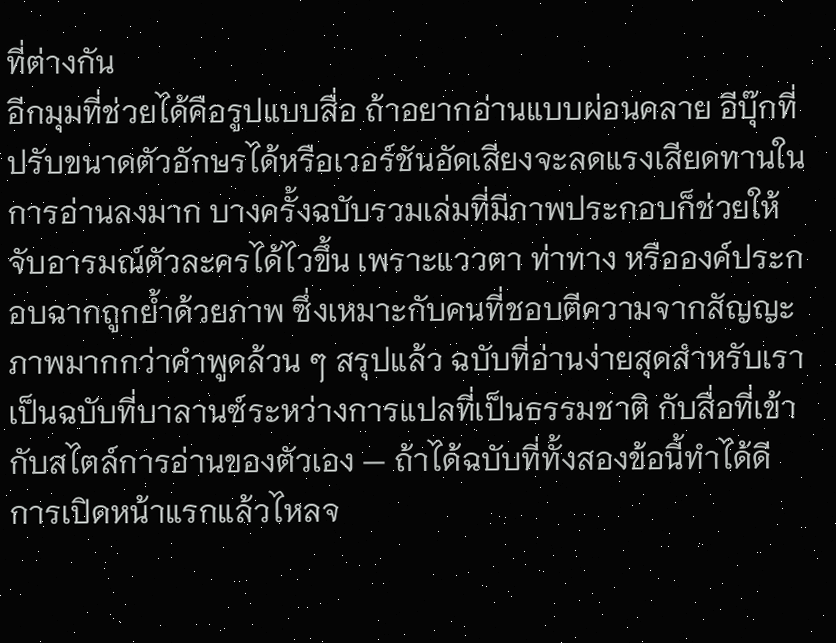ที่ต่างกัน
อีกมุมที่ช่วยได้คือรูปแบบสื่อ ถ้าอยากอ่านแบบผ่อนคลาย อีบุ๊กที่ปรับขนาดตัวอักษรได้หรือเวอร์ชันอัดเสียงจะลดแรงเสียดทานในการอ่านลงมาก บางครั้งฉบับรวมเล่มที่มีภาพประกอบก็ช่วยให้จับอารมณ์ตัวละครได้ไวขึ้น เพราะแววตา ท่าทาง หรือองค์ประกอบฉากถูกย้ำด้วยภาพ ซึ่งเหมาะกับคนที่ชอบตีความจากสัญญะภาพมากกว่าคำพูดล้วน ๆ สรุปแล้ว ฉบับที่อ่านง่ายสุดสำหรับเราเป็นฉบับที่บาลานซ์ระหว่างการแปลที่เป็นธรรมชาติ กับสื่อที่เข้ากับสไตล์การอ่านของตัวเอง — ถ้าได้ฉบับที่ทั้งสองข้อนี้ทำได้ดี การเปิดหน้าแรกแล้วไหลจ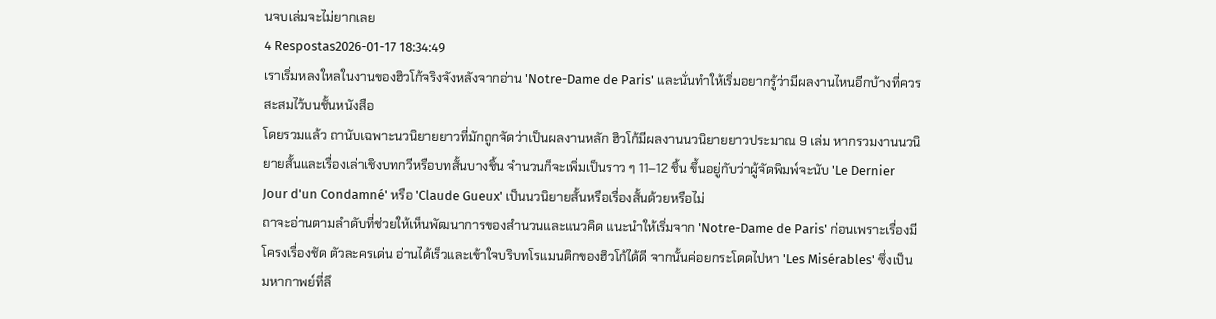นจบเล่มจะไม่ยากเลย
4 Respostas2026-01-17 18:34:49
เราเริ่มหลงใหลในงานของฮิวโก้จริงจังหลังจากอ่าน 'Notre-Dame de Paris' และนั่นทำให้เริ่มอยากรู้ว่ามีผลงานไหนอีกบ้างที่ควรสะสมไว้บนชั้นหนังสือ
โดยรวมแล้ว ถานับเฉพาะนวนิยายยาวที่มักถูกจัดว่าเป็นผลงานหลัก ฮิวโก้มีผลงานนวนิยายยาวประมาณ 9 เล่ม หากรวมงานนวนิยายสั้นและเรื่องเล่าเชิงบทกวีหรือบทสั้นบางชิ้น จำนวนก็จะเพิ่มเป็นราว ๆ 11–12 ชิ้น ขึ้นอยู่กับว่าผู้จัดพิมพ์จะนับ 'Le Dernier Jour d'un Condamné' หรือ 'Claude Gueux' เป็นนวนิยายสั้นหรือเรื่องสั้นด้วยหรือไม่
ถาจะอ่านตามลำดับที่ช่วยให้เห็นพัฒนาการของสำนวนและแนวคิด แนะนำให้เริ่มจาก 'Notre-Dame de Paris' ก่อนเพราะเรื่องมีโครงเรื่องชัด ตัวละครเด่น อ่านได้เร็วและเข้าใจบริบทโรแมนติกของฮิวโก้ได้ดี จากนั้นค่อยกระโดดไปหา 'Les Misérables' ซึ่งเป็นมหากาพย์ที่ลึ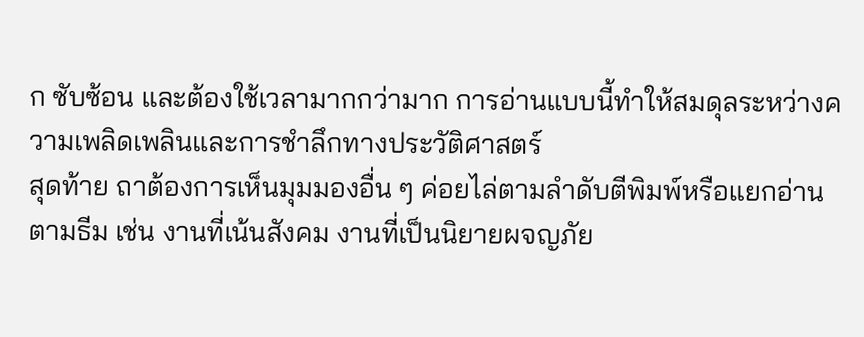ก ซับซ้อน และต้องใช้เวลามากกว่ามาก การอ่านแบบนี้ทำให้สมดุลระหว่างความเพลิดเพลินและการชำลึกทางประวัติศาสตร์
สุดท้าย ถาต้องการเห็นมุมมองอื่น ๆ ค่อยไล่ตามลำดับตีพิมพ์หรือแยกอ่านตามธีม เช่น งานที่เน้นสังคม งานที่เป็นนิยายผจญภัย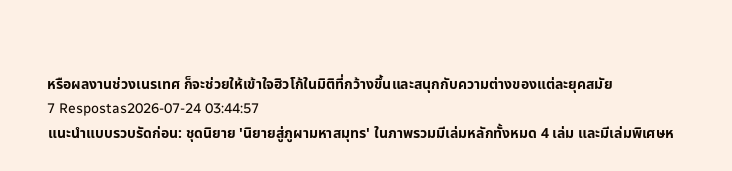หรือผลงานช่วงเนรเทศ ก็จะช่วยให้เข้าใจฮิวโก้ในมิติที่กว้างขึ้นและสนุกกับความต่างของแต่ละยุคสมัย
7 Respostas2026-07-24 03:44:57
แนะนำแบบรวบรัดก่อน: ชุดนิยาย 'นิยายสู่ภูผามหาสมุทร' ในภาพรวมมีเล่มหลักทั้งหมด 4 เล่ม และมีเล่มพิเศษห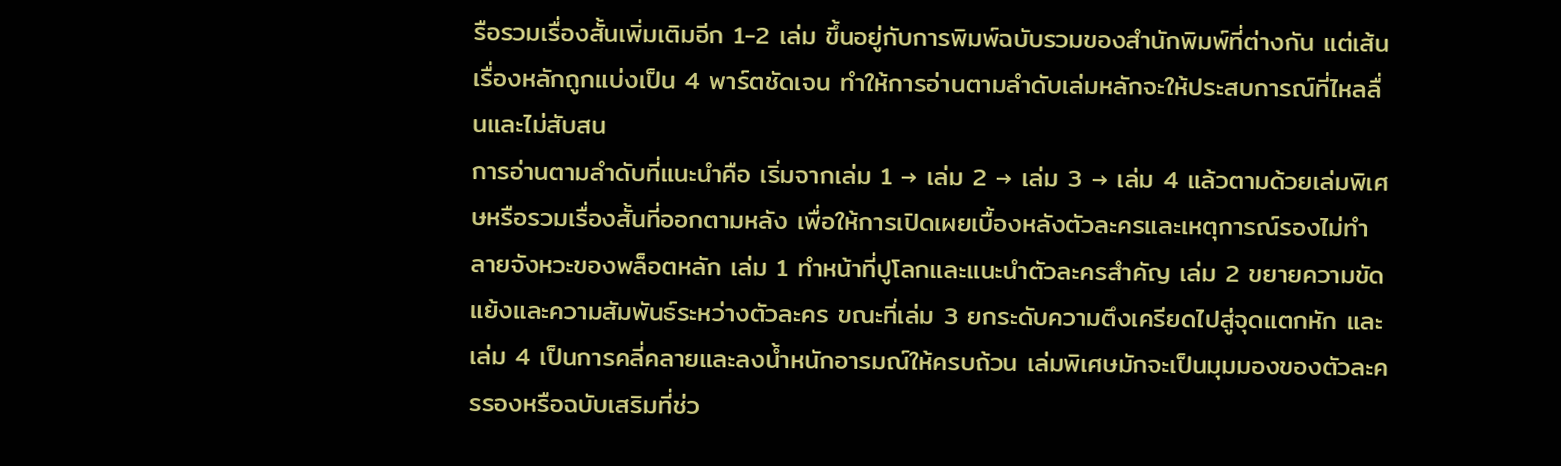รือรวมเรื่องสั้นเพิ่มเติมอีก 1-2 เล่ม ขึ้นอยู่กับการพิมพ์ฉบับรวมของสำนักพิมพ์ที่ต่างกัน แต่เส้นเรื่องหลักถูกแบ่งเป็น 4 พาร์ตชัดเจน ทำให้การอ่านตามลำดับเล่มหลักจะให้ประสบการณ์ที่ไหลลื่นและไม่สับสน
การอ่านตามลำดับที่แนะนำคือ เริ่มจากเล่ม 1 → เล่ม 2 → เล่ม 3 → เล่ม 4 แล้วตามด้วยเล่มพิเศษหรือรวมเรื่องสั้นที่ออกตามหลัง เพื่อให้การเปิดเผยเบื้องหลังตัวละครและเหตุการณ์รองไม่ทำลายจังหวะของพล็อตหลัก เล่ม 1 ทำหน้าที่ปูโลกและแนะนำตัวละครสำคัญ เล่ม 2 ขยายความขัดแย้งและความสัมพันธ์ระหว่างตัวละคร ขณะที่เล่ม 3 ยกระดับความตึงเครียดไปสู่จุดแตกหัก และเล่ม 4 เป็นการคลี่คลายและลงน้ำหนักอารมณ์ให้ครบถ้วน เล่มพิเศษมักจะเป็นมุมมองของตัวละครรองหรือฉบับเสริมที่ช่ว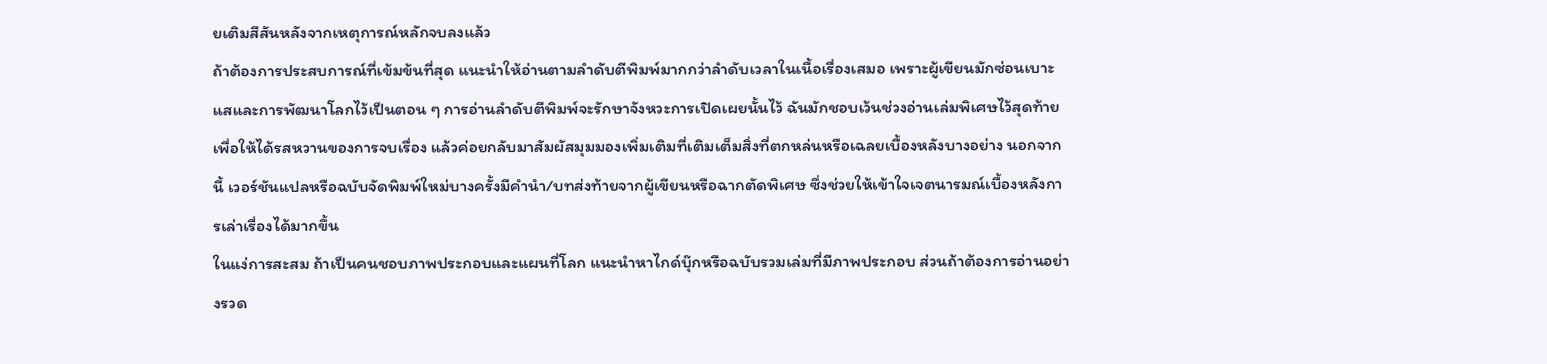ยเติมสีสันหลังจากเหตุการณ์หลักจบลงแล้ว
ถ้าต้องการประสบการณ์ที่เข้มข้นที่สุด แนะนำให้อ่านตามลำดับตีพิมพ์มากกว่าลำดับเวลาในเนื้อเรื่องเสมอ เพราะผู้เขียนมักซ่อนเบาะแสและการพัฒนาโลกไว้เป็นตอน ๆ การอ่านลำดับตีพิมพ์จะรักษาจังหวะการเปิดเผยนั้นไว้ ฉันมักชอบเว้นช่วงอ่านเล่มพิเศษไว้สุดท้ายเพื่อให้ได้รสหวานของการจบเรื่อง แล้วค่อยกลับมาสัมผัสมุมมองเพิ่มเติมที่เติมเต็มสิ่งที่ตกหล่นหรือเฉลยเบื้องหลังบางอย่าง นอกจากนี้ เวอร์ชันแปลหรือฉบับจัดพิมพ์ใหม่บางครั้งมีคำนำ/บทส่งท้ายจากผู้เขียนหรือฉากตัดพิเศษ ซึ่งช่วยให้เข้าใจเจตนารมณ์เบื้องหลังการเล่าเรื่องได้มากขึ้น
ในแง่การสะสม ถ้าเป็นคนชอบภาพประกอบและแผนที่โลก แนะนำหาไกด์บุ๊กหรือฉบับรวมเล่มที่มีภาพประกอบ ส่วนถ้าต้องการอ่านอย่างรวด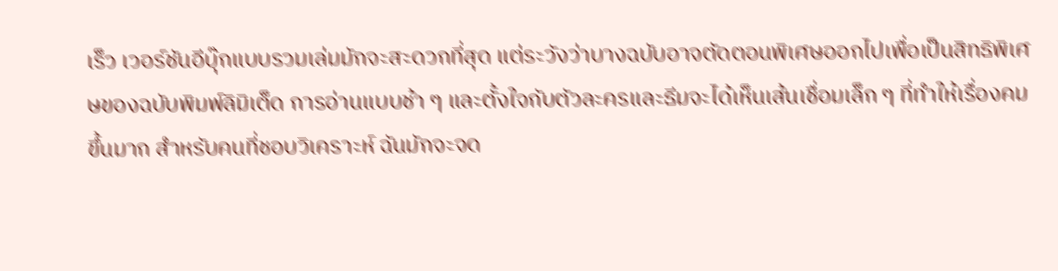เร็ว เวอร์ชันอีบุ๊กแบบรวมเล่มมักจะสะดวกที่สุด แต่ระวังว่าบางฉบับอาจตัดตอนพิเศษออกไปเพื่อเป็นสิทธิพิเศษของฉบับพิมพ์ลิมิเต็ด การอ่านแบบช้า ๆ และตั้งใจกับตัวละครและธีมจะได้เห็นเส้นเชื่อมเล็ก ๆ ที่ทำให้เรื่องคมขึ้นมาก สำหรับคนที่ชอบวิเคราะห์ ฉันมักจะจด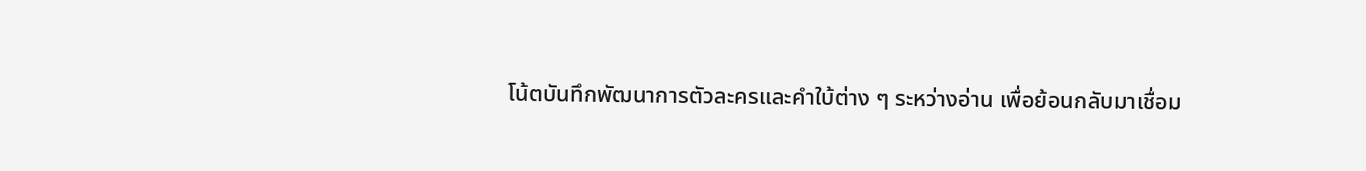โน้ตบันทึกพัฒนาการตัวละครและคำใบ้ต่าง ๆ ระหว่างอ่าน เพื่อย้อนกลับมาเชื่อม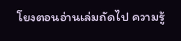โยงตอนอ่านเล่มถัดไป ความรู้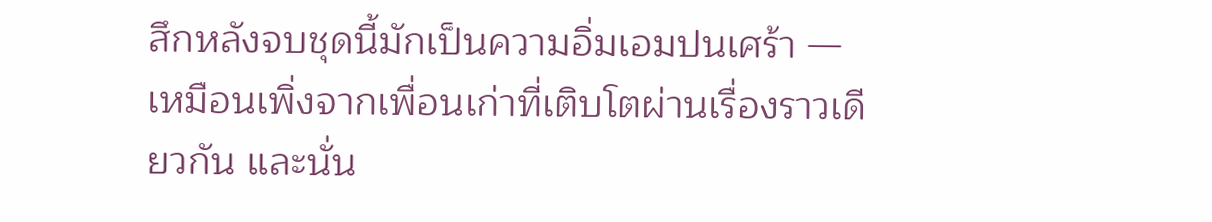สึกหลังจบชุดนี้มักเป็นความอิ่มเอมปนเศร้า — เหมือนเพิ่งจากเพื่อนเก่าที่เติบโตผ่านเรื่องราวเดียวกัน และนั่น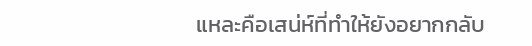แหละคือเสน่ห์ที่ทำให้ยังอยากกลับ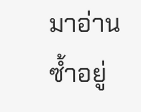มาอ่านซ้ำอยู่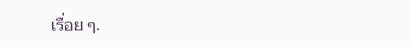เรื่อย ๆ.